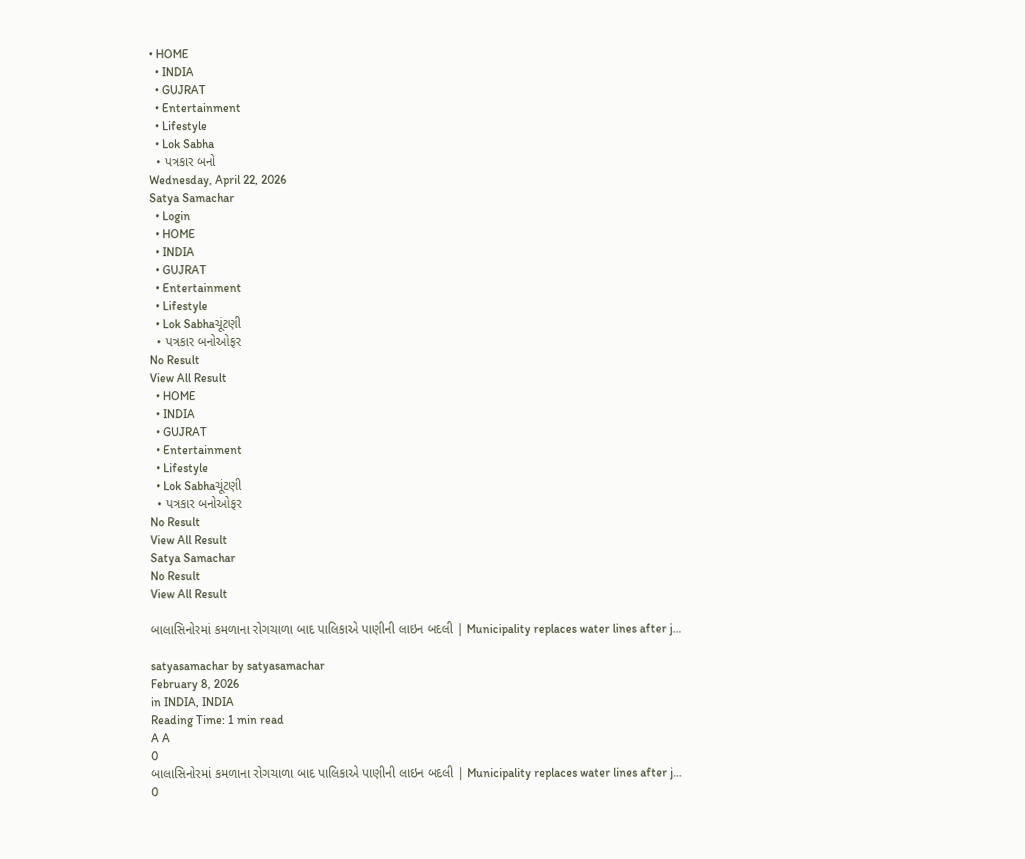• HOME
  • INDIA
  • GUJRAT
  • Entertainment
  • Lifestyle
  • Lok Sabha
  • પત્રકાર બનો
Wednesday, April 22, 2026
Satya Samachar
  • Login
  • HOME
  • INDIA
  • GUJRAT
  • Entertainment
  • Lifestyle
  • Lok Sabhaચૂંટણી
  • પત્રકાર બનોઓફર
No Result
View All Result
  • HOME
  • INDIA
  • GUJRAT
  • Entertainment
  • Lifestyle
  • Lok Sabhaચૂંટણી
  • પત્રકાર બનોઓફર
No Result
View All Result
Satya Samachar
No Result
View All Result

બાલાસિનોરમાં કમળાના રોગચાળા બાદ પાલિકાએ પાણીની લાઇન બદલી | Municipality replaces water lines after j…

satyasamachar by satyasamachar
February 8, 2026
in INDIA, INDIA
Reading Time: 1 min read
A A
0
બાલાસિનોરમાં કમળાના રોગચાળા બાદ પાલિકાએ પાણીની લાઇન બદલી | Municipality replaces water lines after j…
0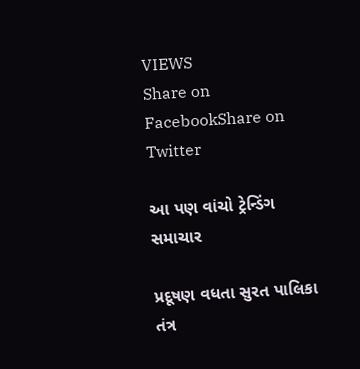VIEWS
Share on FacebookShare on Twitter

આ પણ વાંચો ટ્રેન્ડિંગ સમાચાર

પ્રદૂષણ વધતા સુરત પાલિકા તંત્ર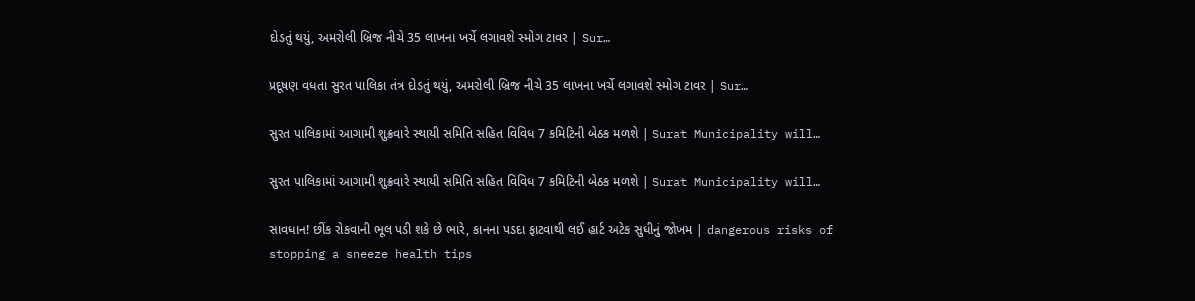દોડતું થયું, અમરોલી બ્રિજ નીચે 35 લાખના ખર્ચે લગાવશે સ્મોગ ટાવર | Sur…

પ્રદૂષણ વધતા સુરત પાલિકા તંત્ર દોડતું થયું, અમરોલી બ્રિજ નીચે 35 લાખના ખર્ચે લગાવશે સ્મોગ ટાવર | Sur…

સુરત પાલિકામાં આગામી શુક્રવારે સ્થાયી સમિતિ સહિત વિવિધ 7 કમિટિની બેઠક મળશે | Surat Municipality will…

સુરત પાલિકામાં આગામી શુક્રવારે સ્થાયી સમિતિ સહિત વિવિધ 7 કમિટિની બેઠક મળશે | Surat Municipality will…

સાવધાન! છીંક રોકવાની ભૂલ પડી શકે છે ભારે, કાનના પડદા ફાટવાથી લઈ હાર્ટ અટેક સુધીનું જોખમ | dangerous risks of stopping a sneeze health tips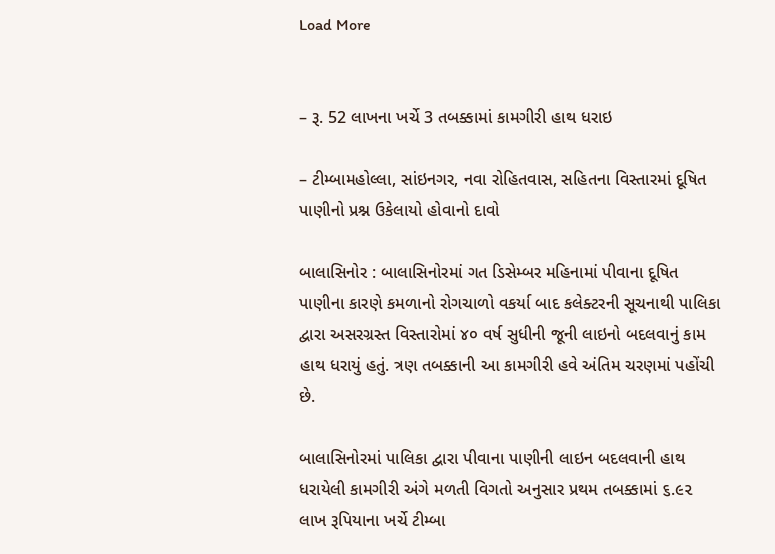Load More


– રૂ. 52 લાખના ખર્ચે 3 તબક્કામાં કામગીરી હાથ ધરાઇ

– ટીમ્બામહોલ્લા, સાંઇનગર, નવા રોહિતવાસ, સહિતના વિસ્તારમાં દૂષિત પાણીનો પ્રશ્ન ઉકેલાયો હોવાનો દાવો

બાલાસિનોર : બાલાસિનોરમાં ગત ડિસેમ્બર મહિનામાં પીવાના દૂષિત પાણીના કારણે કમળાનો રોગચાળો વકર્યા બાદ કલેક્ટરની સૂચનાથી પાલિકા દ્વારા અસરગ્રસ્ત વિસ્તારોમાં ૪૦ વર્ષ સુધીની જૂની લાઇનો બદલવાનું કામ હાથ ધરાયું હતું. ત્રણ તબક્કાની આ કામગીરી હવે અંતિમ ચરણમાં પહોંચી છે.

બાલાસિનોરમાં પાલિકા દ્વારા પીવાના પાણીની લાઇન બદલવાની હાથ ધરાયેલી કામગીરી અંગે મળતી વિગતો અનુસાર પ્રથમ તબક્કામાં ૬.૯૨ લાખ રૂપિયાના ખર્ચે ટીમ્બા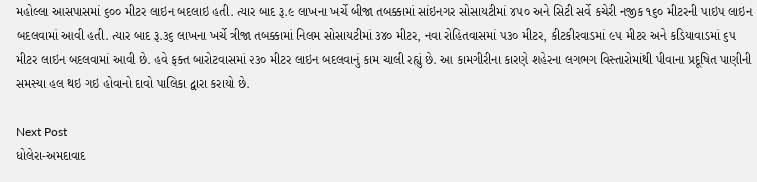મહોલ્લા આસપાસમાં ૬૦૦ મીટર લાઇન બદલાઇ હતી. ત્યાર બાદ રૂ.૯ લાખના ખર્ચે બીજા તબક્કામાં સાંઇનગર સોસાયટીમાં ૪૫૦ અને સિટી સર્વે કચેરી નજીક ૧૬૦ મીટરની પાઇપ લાઇન બદલવામાં આવી હતી. ત્યાર બાદ રૂ.૩૬ લાખના ખર્ચે ત્રીજા તબક્કામાં નિલમ સોસાયટીમાં ૩૪૦ મીટર, નવા રોહિતવાસમાં ૫૩૦ મીટર, કીટકીરવાડમાં ૯૫ મીટર અને કડિયાવાડમાં ૬૫ મીટર લાઇન બદલવામાં આવી છે. હવે ફક્ત બારોટવાસમાં ૨૩૦ મીટર લાઇન બદલવાનું કામ ચાલી રહ્યું છે. આ કામગીરીના કારણે શહેરના લગભગ વિસ્તારોમાંથી પીવાના પ્રદૂષિત પાણીની સમસ્યા હલ થઇ ગઇ હોવાનો દાવો પાલિકા દ્વારા કરાયો છે.

Next Post
ધોલેરા-અમદાવાદ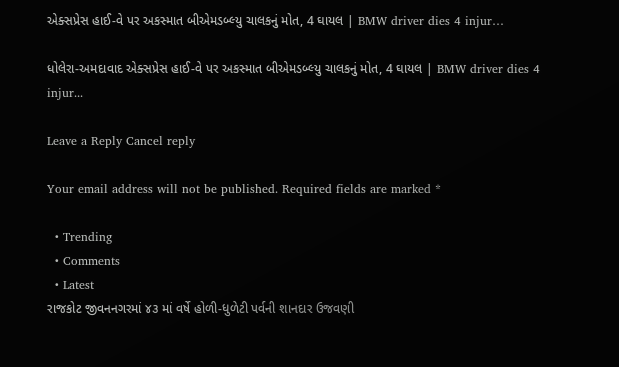એક્સપ્રેસ હાઈ-વે પર અકસ્માત બીએમડબ્લ્યુ ચાલકનું મોત, 4 ઘાયલ | BMW driver dies 4 injur…

ધોલેરા-અમદાવાદ એક્સપ્રેસ હાઈ-વે પર અકસ્માત બીએમડબ્લ્યુ ચાલકનું મોત, 4 ઘાયલ | BMW driver dies 4 injur...

Leave a Reply Cancel reply

Your email address will not be published. Required fields are marked *

  • Trending
  • Comments
  • Latest
રાજકોટ જીવનનગરમાં ૪૩ માં વર્ષે હોળી-ધુળેટી પર્વની શાનદાર ઉજવણી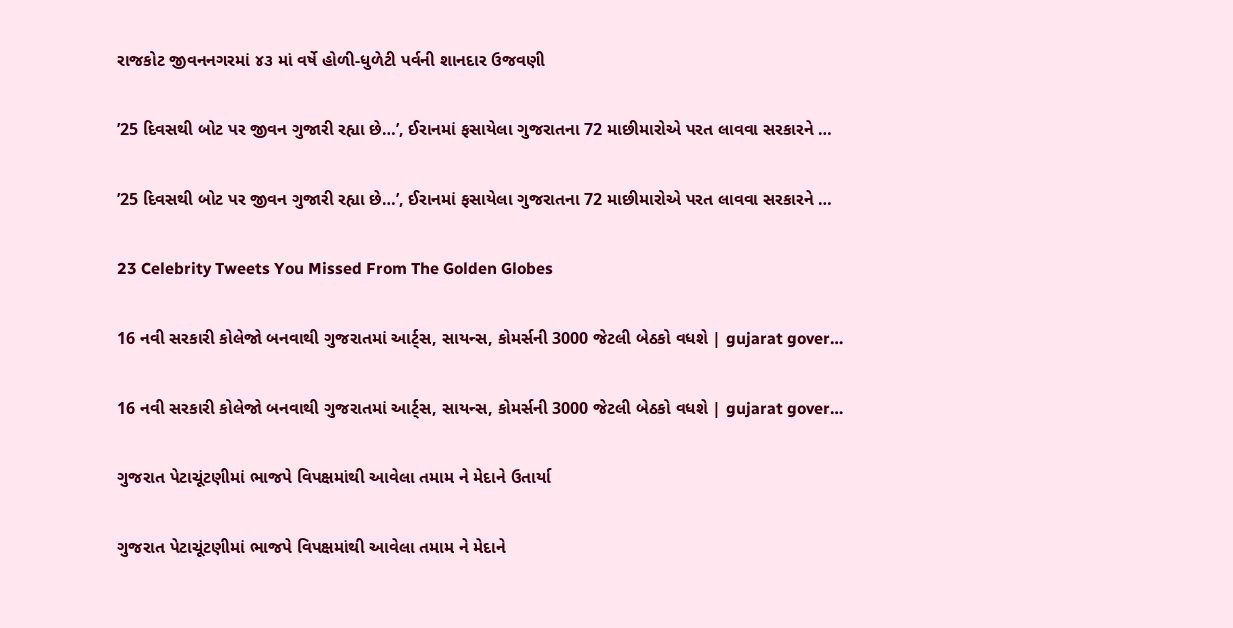રાજકોટ જીવનનગરમાં ૪૩ માં વર્ષે હોળી-ધુળેટી પર્વની શાનદાર ઉજવણી

’25 દિવસથી બોટ પર જીવન ગુજારી રહ્યા છે…’, ઈરાનમાં ફસાયેલા ગુજરાતના 72 માછીમારોએ પરત લાવવા સરકારને …

’25 દિવસથી બોટ પર જીવન ગુજારી રહ્યા છે…’, ઈરાનમાં ફસાયેલા ગુજરાતના 72 માછીમારોએ પરત લાવવા સરકારને …

23 Celebrity Tweets You Missed From The Golden Globes

16 નવી સરકારી કોલેજો બનવાથી ગુજરાતમાં આર્ટ્સ, સાયન્સ, કોમર્સની 3000 જેટલી બેઠકો વધશે | gujarat gover…

16 નવી સરકારી કોલેજો બનવાથી ગુજરાતમાં આર્ટ્સ, સાયન્સ, કોમર્સની 3000 જેટલી બેઠકો વધશે | gujarat gover…

ગુજરાત પેટાચૂંટણીમાં ભાજપે વિપક્ષમાંથી આવેલા તમામ ને મેદાને ઉતાર્યા

ગુજરાત પેટાચૂંટણીમાં ભાજપે વિપક્ષમાંથી આવેલા તમામ ને મેદાને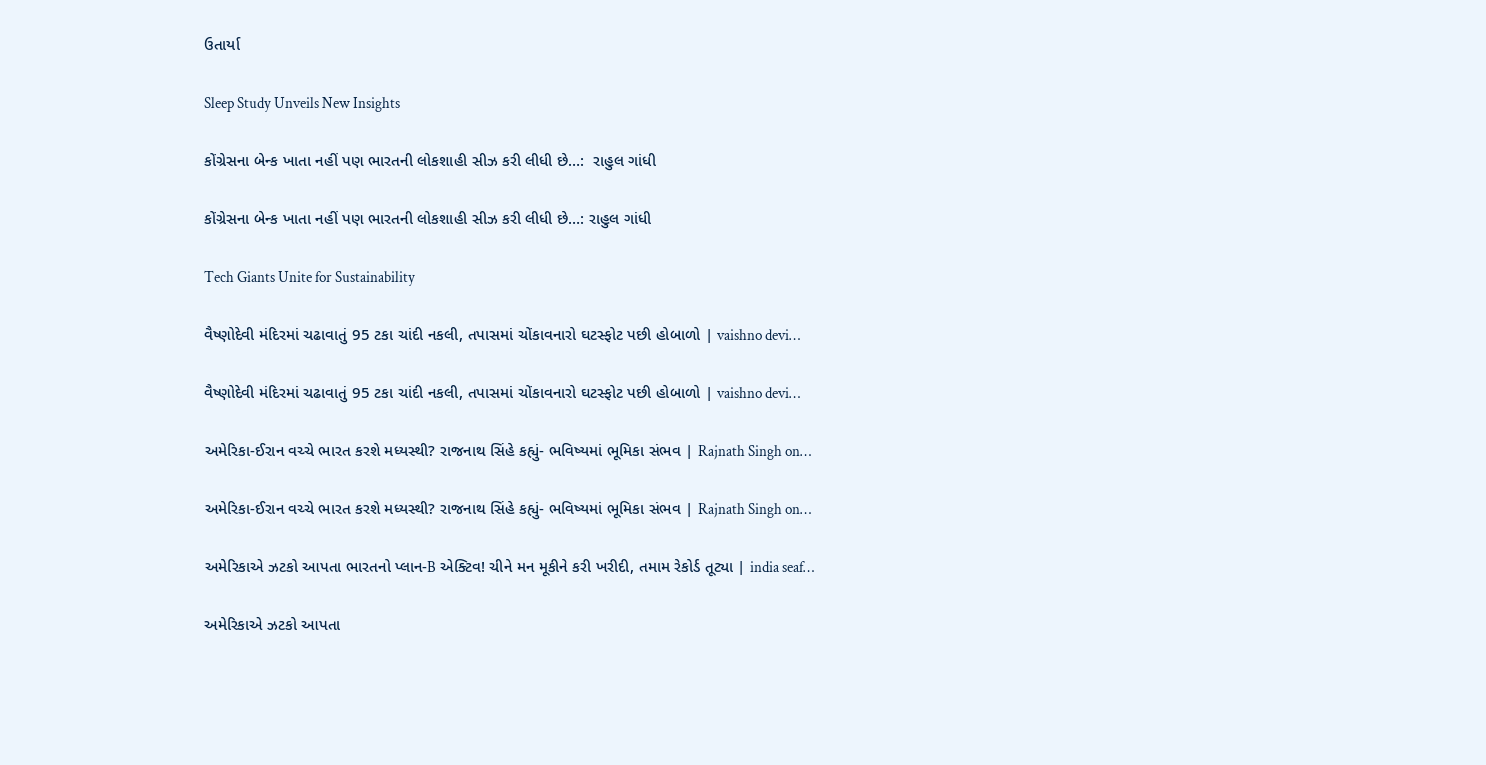ઉતાર્યા

Sleep Study Unveils New Insights

કોંગ્રેસના બેન્ક ખાતા નહીં પણ ભારતની લોકશાહી સીઝ કરી લીધી છે…:  રાહુલ ગાંધી

કોંગ્રેસના બેન્ક ખાતા નહીં પણ ભારતની લોકશાહી સીઝ કરી લીધી છે…: રાહુલ ગાંધી

Tech Giants Unite for Sustainability

વૈષ્ણોદેવી મંદિરમાં ચઢાવાતું 95 ટકા ચાંદી નકલી, તપાસમાં ચોંકાવનારો ઘટસ્ફોટ પછી હોબાળો | vaishno devi…

વૈષ્ણોદેવી મંદિરમાં ચઢાવાતું 95 ટકા ચાંદી નકલી, તપાસમાં ચોંકાવનારો ઘટસ્ફોટ પછી હોબાળો | vaishno devi…

અમેરિકા-ઈરાન વચ્ચે ભારત કરશે મધ્યસ્થી? રાજનાથ સિંહે કહ્યું- ભવિષ્યમાં ભૂમિકા સંભવ | Rajnath Singh on…

અમેરિકા-ઈરાન વચ્ચે ભારત કરશે મધ્યસ્થી? રાજનાથ સિંહે કહ્યું- ભવિષ્યમાં ભૂમિકા સંભવ | Rajnath Singh on…

અમેરિકાએ ઝટકો આપતા ભારતનો પ્લાન-B એક્ટિવ! ચીને મન મૂકીને કરી ખરીદી, તમામ રેકોર્ડ તૂટ્યા | india seaf…

અમેરિકાએ ઝટકો આપતા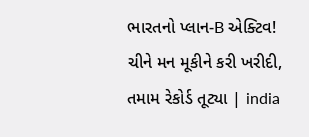ભારતનો પ્લાન-B એક્ટિવ! ચીને મન મૂકીને કરી ખરીદી, તમામ રેકોર્ડ તૂટ્યા | india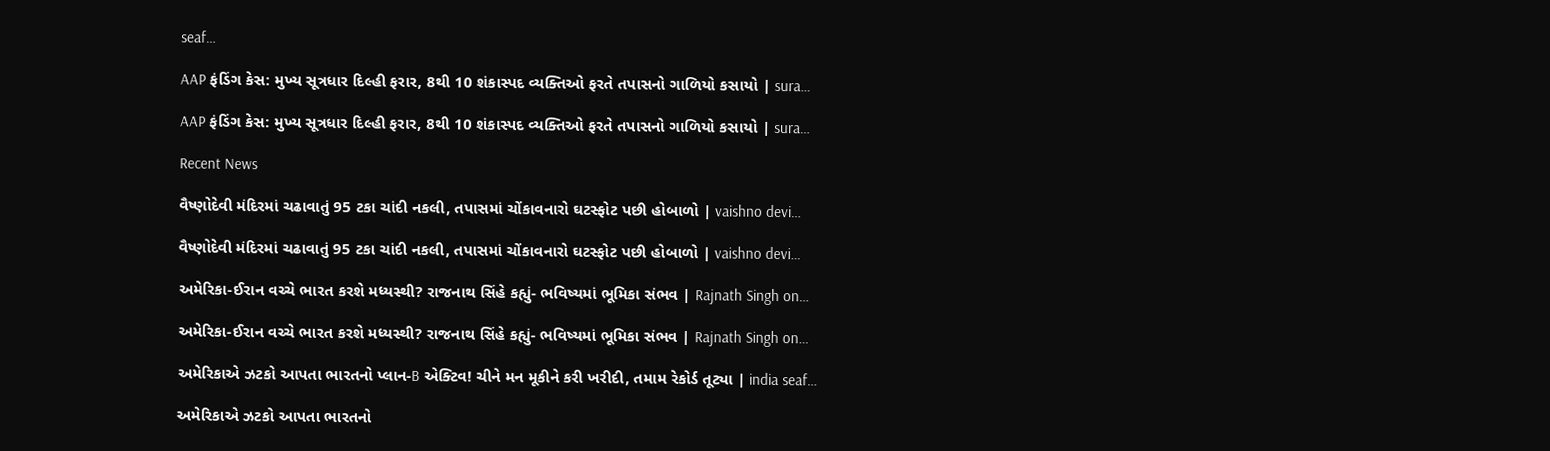seaf…

AAP ફંડિંગ કેસ: મુખ્ય સૂત્રધાર દિલ્હી ફરાર, 8થી 10 શંકાસ્પદ વ્યક્તિઓ ફરતે તપાસનો ગાળિયો કસાયો | sura…

AAP ફંડિંગ કેસ: મુખ્ય સૂત્રધાર દિલ્હી ફરાર, 8થી 10 શંકાસ્પદ વ્યક્તિઓ ફરતે તપાસનો ગાળિયો કસાયો | sura…

Recent News

વૈષ્ણોદેવી મંદિરમાં ચઢાવાતું 95 ટકા ચાંદી નકલી, તપાસમાં ચોંકાવનારો ઘટસ્ફોટ પછી હોબાળો | vaishno devi…

વૈષ્ણોદેવી મંદિરમાં ચઢાવાતું 95 ટકા ચાંદી નકલી, તપાસમાં ચોંકાવનારો ઘટસ્ફોટ પછી હોબાળો | vaishno devi…

અમેરિકા-ઈરાન વચ્ચે ભારત કરશે મધ્યસ્થી? રાજનાથ સિંહે કહ્યું- ભવિષ્યમાં ભૂમિકા સંભવ | Rajnath Singh on…

અમેરિકા-ઈરાન વચ્ચે ભારત કરશે મધ્યસ્થી? રાજનાથ સિંહે કહ્યું- ભવિષ્યમાં ભૂમિકા સંભવ | Rajnath Singh on…

અમેરિકાએ ઝટકો આપતા ભારતનો પ્લાન-B એક્ટિવ! ચીને મન મૂકીને કરી ખરીદી, તમામ રેકોર્ડ તૂટ્યા | india seaf…

અમેરિકાએ ઝટકો આપતા ભારતનો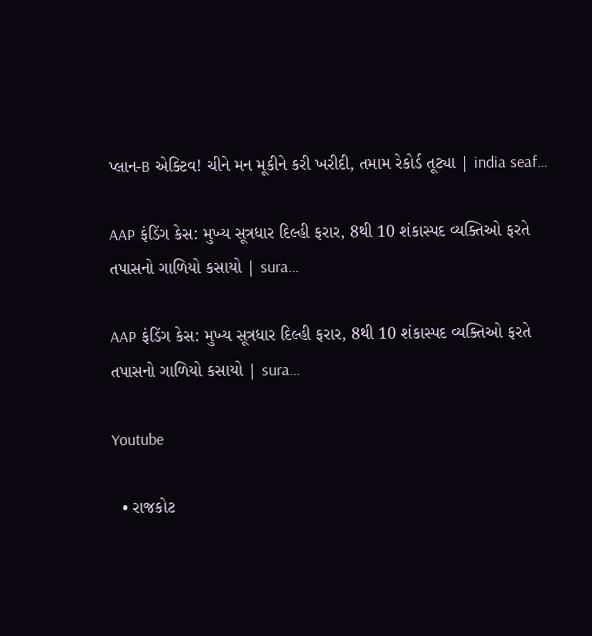પ્લાન-B એક્ટિવ! ચીને મન મૂકીને કરી ખરીદી, તમામ રેકોર્ડ તૂટ્યા | india seaf…

AAP ફંડિંગ કેસ: મુખ્ય સૂત્રધાર દિલ્હી ફરાર, 8થી 10 શંકાસ્પદ વ્યક્તિઓ ફરતે તપાસનો ગાળિયો કસાયો | sura…

AAP ફંડિંગ કેસ: મુખ્ય સૂત્રધાર દિલ્હી ફરાર, 8થી 10 શંકાસ્પદ વ્યક્તિઓ ફરતે તપાસનો ગાળિયો કસાયો | sura…

Youtube

  • રાજકોટ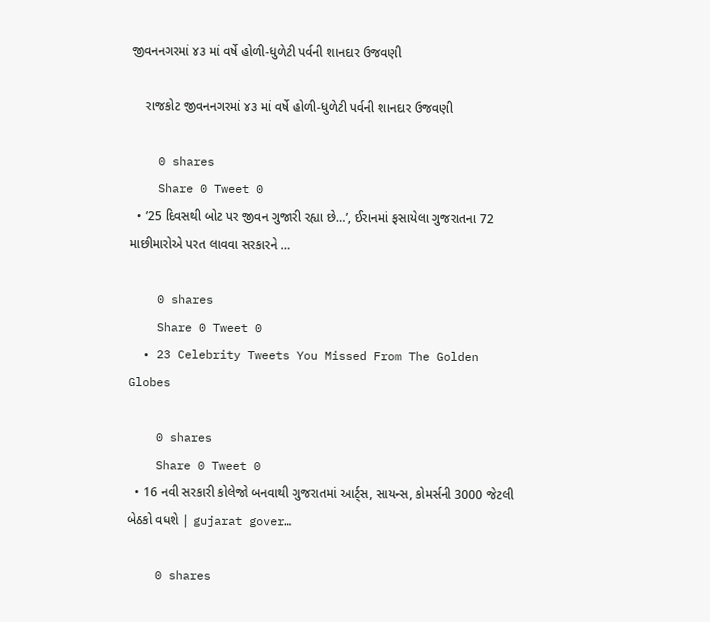જીવનનગરમાં ૪૩ માં વર્ષે હોળી-ધુળેટી પર્વની શાનદાર ઉજવણી

    રાજકોટ જીવનનગરમાં ૪૩ માં વર્ષે હોળી-ધુળેટી પર્વની શાનદાર ઉજવણી

    0 shares
    Share 0 Tweet 0
  • ’25 દિવસથી બોટ પર જીવન ગુજારી રહ્યા છે…’, ઈરાનમાં ફસાયેલા ગુજરાતના 72 માછીમારોએ પરત લાવવા સરકારને …

    0 shares
    Share 0 Tweet 0
  • 23 Celebrity Tweets You Missed From The Golden Globes

    0 shares
    Share 0 Tweet 0
  • 16 નવી સરકારી કોલેજો બનવાથી ગુજરાતમાં આર્ટ્સ, સાયન્સ, કોમર્સની 3000 જેટલી બેઠકો વધશે | gujarat gover…

    0 shares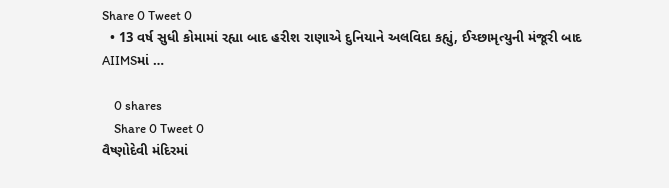Share 0 Tweet 0
  • 13 વર્ષ સુધી કોમામાં રહ્યા બાદ હરીશ રાણાએ દુનિયાને અલવિદા કહ્યું, ઈચ્છામૃત્યુની મંજૂરી બાદ AIIMSમાં …

    0 shares
    Share 0 Tweet 0
વૈષ્ણોદેવી મંદિરમાં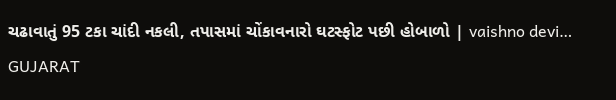ચઢાવાતું 95 ટકા ચાંદી નકલી, તપાસમાં ચોંકાવનારો ઘટસ્ફોટ પછી હોબાળો | vaishno devi…
GUJARAT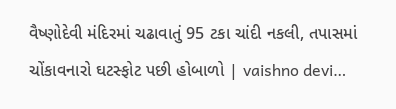વૈષ્ણોદેવી મંદિરમાં ચઢાવાતું 95 ટકા ચાંદી નકલી, તપાસમાં ચોંકાવનારો ઘટસ્ફોટ પછી હોબાળો | vaishno devi…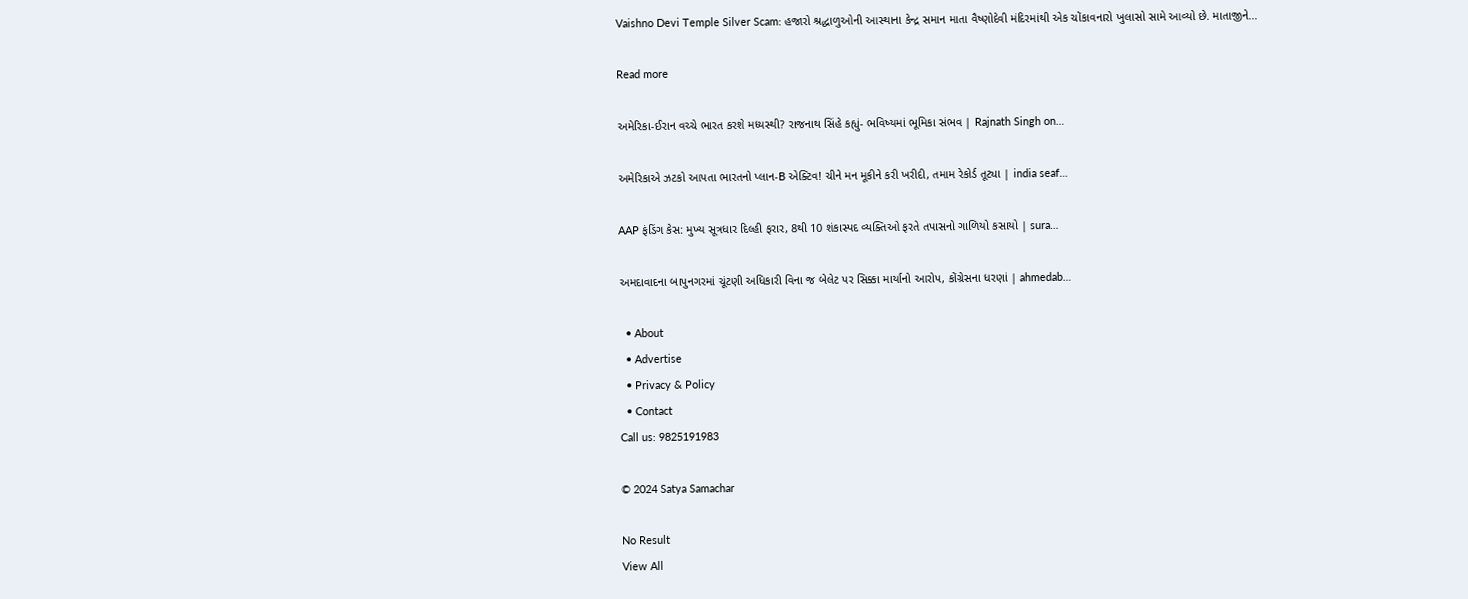Vaishno Devi Temple Silver Scam: હજારો શ્રદ્ધાળુઓની આસ્થાના કેન્દ્ર સમાન માતા વૈષ્ણોદેવી મંદિરમાંથી એક ચોંકાવનારો ખુલાસો સામે આવ્યો છે. માતાજીને...

Read more

અમેરિકા-ઈરાન વચ્ચે ભારત કરશે મધ્યસ્થી? રાજનાથ સિંહે કહ્યું- ભવિષ્યમાં ભૂમિકા સંભવ | Rajnath Singh on…

અમેરિકાએ ઝટકો આપતા ભારતનો પ્લાન-B એક્ટિવ! ચીને મન મૂકીને કરી ખરીદી, તમામ રેકોર્ડ તૂટ્યા | india seaf…

AAP ફંડિંગ કેસ: મુખ્ય સૂત્રધાર દિલ્હી ફરાર, 8થી 10 શંકાસ્પદ વ્યક્તિઓ ફરતે તપાસનો ગાળિયો કસાયો | sura…

અમદાવાદના બાપુનગરમાં ચૂંટણી અધિકારી વિના જ બેલેટ પર સિક્કા માર્યાનો આરોપ, કોંગ્રેસના ધરણાં | ahmedab…

  • About
  • Advertise
  • Privacy & Policy
  • Contact
Call us: 9825191983

© 2024 Satya Samachar

No Result
View All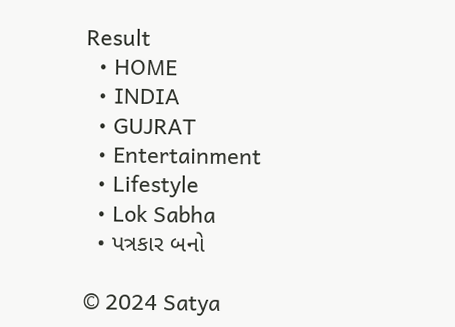Result
  • HOME
  • INDIA
  • GUJRAT
  • Entertainment
  • Lifestyle
  • Lok Sabha
  • પત્રકાર બનો

© 2024 Satya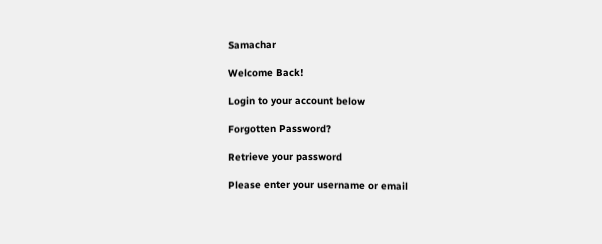Samachar

Welcome Back!

Login to your account below

Forgotten Password?

Retrieve your password

Please enter your username or email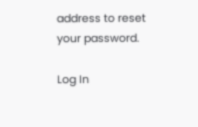address to reset your password.

Log In